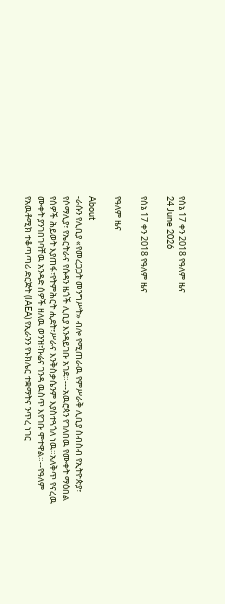የሰኔ 17 ቀን 2018 የዓለም ዜና
24 June 2026

የሰኔ 17 ቀን 2018 የዓለም ዜና

የዓለም ዜና

About
-ራሱን የሊቢያ «የመረጋጋት መንግሥት» ብሎ የሚጠራዉ የምሥራቅ ሊቢያ ስብስብ የኢትዮጵያ፣ የሶማሊያ፣ የኤርትራና የሱዳን ዜጎች ሊቢያ እንዳይገቡ አገደ።---አዉሮጳን የገለበዉ የሙቀት ማዕበል የሰዎች ሕይወት እያጠፋ፣የትምሕርት ሒደት፣ሥራና እንቅስቃሴንም እያስተጓጎለ ነዉ።አለቅጥ የናረዉ ሙቀት ያንገበገባቸዉ አንዳድ ሰዎች ዘለዉ ወንዝ፣ኩሬና ገንዳ ዉስጥ እየገቡ ሞተዋል።--የዓለም የአዉቶሚክ ተቆጣጣሪ ድርጅት (IAEA) የኢራንን የኑክሌር ተቋማትና ንጥረ ነገር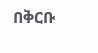በቅርቡ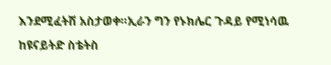እንደሚፈትሽ አስታወቀ።ኢራን ግን የኑክሌር ጉዳይ የሚነሳዉ ከዩናይትድ ስቴትስ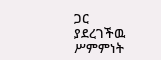ጋር ያደረገችዉ ሥምምነት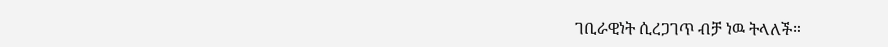ገቢራዊነት ሲረጋገጥ ብቻ ነዉ ትላለች።